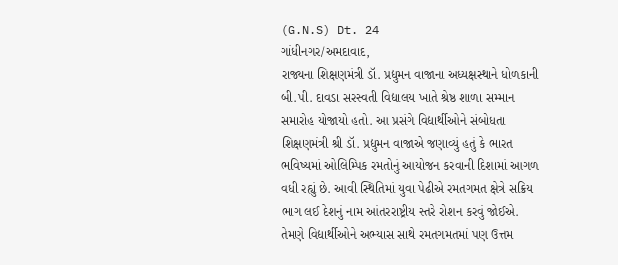(G.N.S) Dt. 24
ગાંધીનગર/અમદાવાદ,
રાજ્યના શિક્ષણમંત્રી ડૉ. પ્રદ્યુમન વાજાના અધ્યક્ષસ્થાને ધોળકાની બી.પી. દાવડા સરસ્વતી વિદ્યાલય ખાતે શ્રેષ્ઠ શાળા સમ્માન સમારોહ યોજાયો હતો. આ પ્રસંગે વિદ્યાર્થીઓને સંબોધતા શિક્ષણમંત્રી શ્રી ડૉ. પ્રદ્યુમન વાજાએ જણાવ્યું હતું કે ભારત ભવિષ્યમાં ઓલિમ્પિક રમતોનું આયોજન કરવાની દિશામાં આગળ વધી રહ્યું છે. આવી સ્થિતિમાં યુવા પેઢીએ રમતગમત ક્ષેત્રે સક્રિય ભાગ લઈ દેશનું નામ આંતરરાષ્ટ્રીય સ્તરે રોશન કરવું જોઈએ. તેમણે વિદ્યાર્થીઓને અભ્યાસ સાથે રમતગમતમાં પણ ઉત્તમ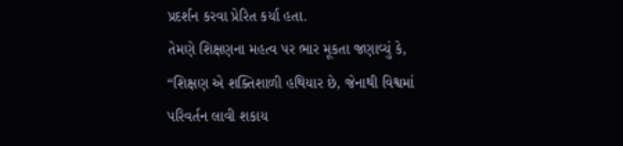પ્રદર્શન કરવા પ્રેરિત કર્યા હતા.
તેમણે શિક્ષણના મહત્વ પર ભાર મૂકતા જણાવ્યું કે, “શિક્ષણ એ શક્તિશાળી હથિયાર છે, જેનાથી વિશ્વમાં પરિવર્તન લાવી શકાય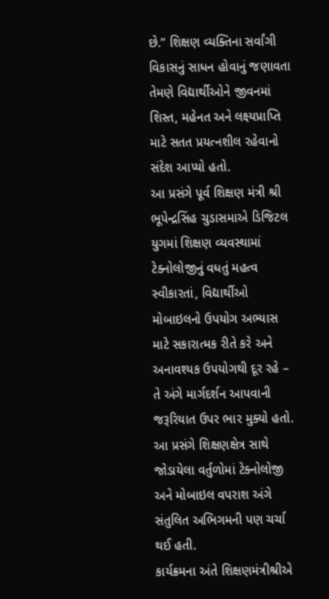છે.” શિક્ષણ વ્યક્તિના સર્વાંગી વિકાસનું સાધન હોવાનું જણાવતા તેમણે વિદ્યાર્થીઓને જીવનમાં શિસ્ત, મહેનત અને લક્ષ્યપ્રાપ્તિ માટે સતત પ્રયત્નશીલ રહેવાનો સંદેશ આપ્યો હતો.
આ પ્રસંગે પૂર્વ શિક્ષણ મંત્રી શ્રી ભૂપેન્દ્રસિંહ ચુડાસમાએ ડિજિટલ યુગમાં શિક્ષણ વ્યવસ્થામાં ટેક્નોલોજીનું વધતું મહત્વ સ્વીકારતાં, વિદ્યાર્થીઓ મોબાઇલનો ઉપયોગ અભ્યાસ માટે સકારાત્મક રીતે કરે અને અનાવશ્યક ઉપયોગથી દૂર રહે – તે અંગે માર્ગદર્શન આપવાની જરૂરિયાત ઉપર ભાર મુક્યો હતો. આ પ્રસંગે શિક્ષણક્ષેત્ર સાથે જોડાયેલા વર્તુળોમાં ટેક્નોલોજી અને મોબાઇલ વપરાશ અંગે સંતુલિત અભિગમની પણ ચર્ચા થઈ હતી.
કાર્યક્રમના અંતે શિક્ષણમંત્રીશ્રીએ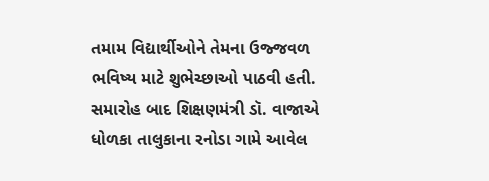તમામ વિદ્યાર્થીઓને તેમના ઉજ્જવળ ભવિષ્ય માટે શુભેચ્છાઓ પાઠવી હતી.
સમારોહ બાદ શિક્ષણમંત્રી ડૉ. વાજાએ ધોળકા તાલુકાના રનોડા ગામે આવેલ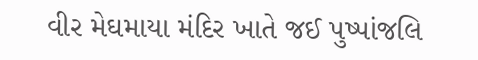વીર મેઘમાયા મંદિર ખાતે જઈ પુષ્પાંજલિ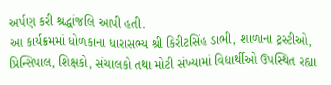અર્પણ કરી શ્રદ્ધાંજલિ આપી હતી.
આ કાર્યક્રમમાં ધોળકાના ધારાસભ્ય શ્રી કિરીટસિંહ ડાભી, શાળાના ટ્રસ્ટીઓ, પ્રિન્સિપાલ, શિક્ષકો, સંચાલકો તથા મોટી સંખ્યામાં વિદ્યાર્થીઓ ઉપસ્થિત રહ્યા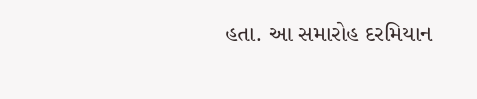હતા. આ સમારોહ દરમિયાન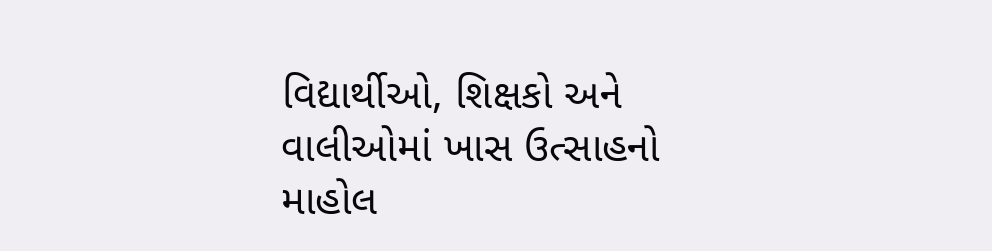વિદ્યાર્થીઓ, શિક્ષકો અને વાલીઓમાં ખાસ ઉત્સાહનો માહોલ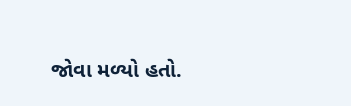જોવા મળ્યો હતો.